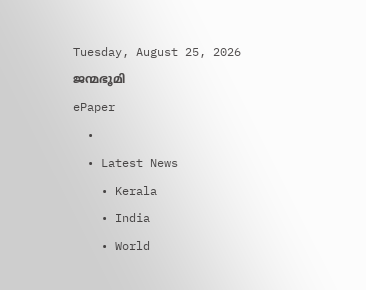Tuesday, August 25, 2026
ജന്മഭൂമി
ePaper
  •
  • Latest News
    • Kerala
    • India
    • World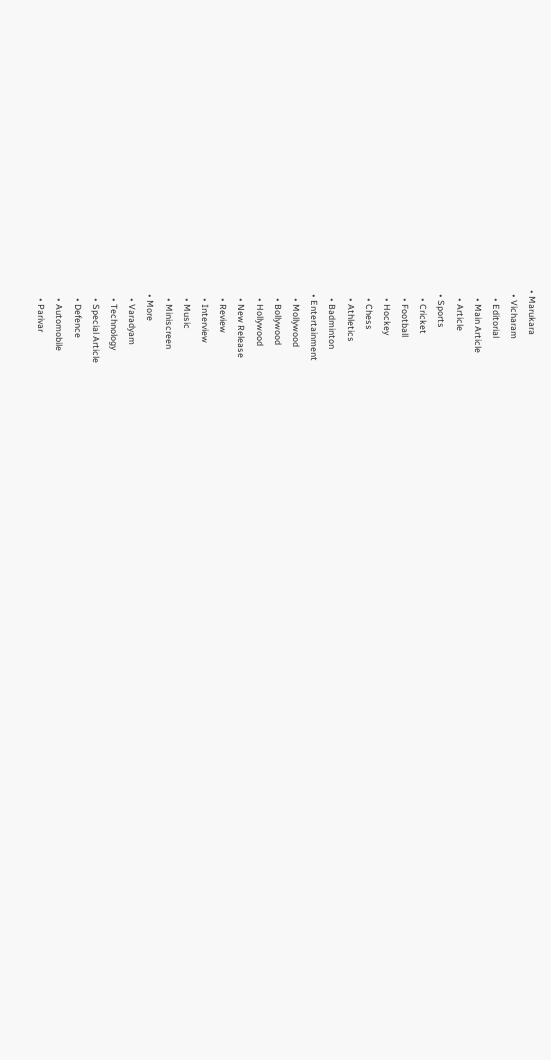• Marukara
  • Vicharam
    • Editorial
    • Main Article
    • Article
  • Sports
    • Cricket
    • Football
    • Hockey
    • Chess
    • Athletics
    • Badminton
  • Entertainment
    • Mollywood
    • Bollywood
    • Hollywood
    • New Release
    • Review
    • Interview
    • Music
    • Miniscreen
  • More
    • Varadyam
    • Technology
    • Special Article
    • Defence
    • Automobile
    • Parivar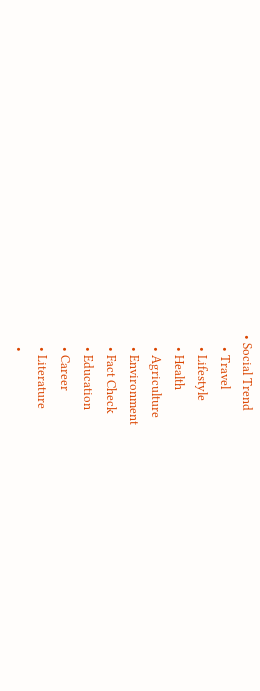• Social Trend
    • Travel
    • Lifestyle
    • Health
    • Agriculture
    • Environment
    • Fact Check
    • Education
    • Career
    • Literature
    •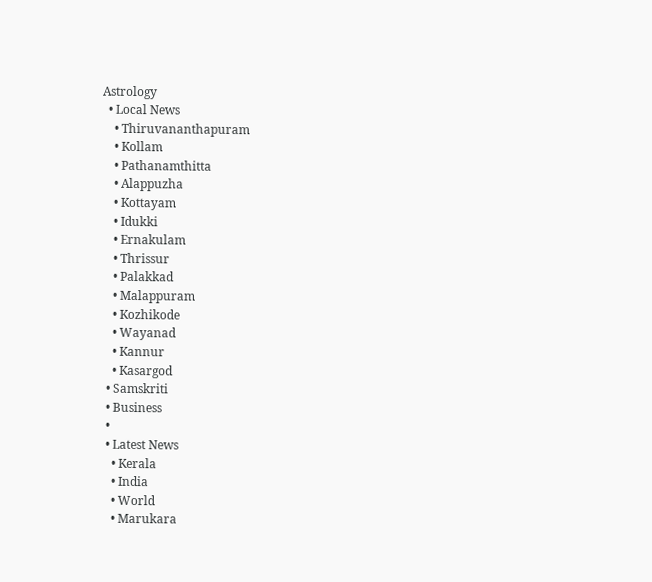Astrology
  • Local News
    • Thiruvananthapuram
    • Kollam
    • Pathanamthitta
    • Alappuzha
    • Kottayam
    • Idukki
    • Ernakulam
    • Thrissur
    • Palakkad
    • Malappuram
    • Kozhikode
    • Wayanad
    • Kannur
    • Kasargod
  • Samskriti
  • Business
  •
  • Latest News
    • Kerala
    • India
    • World
    • Marukara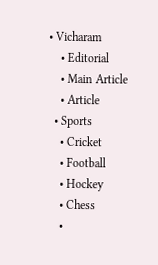• Vicharam
    • Editorial
    • Main Article
    • Article
  • Sports
    • Cricket
    • Football
    • Hockey
    • Chess
    •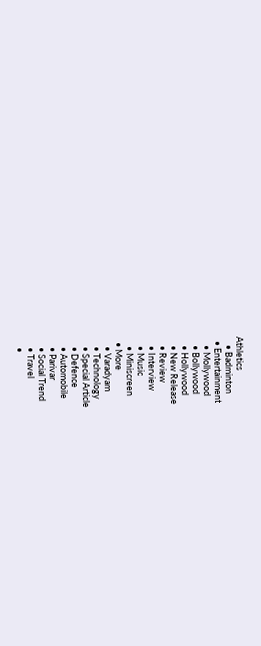Athletics
    • Badminton
  • Entertainment
    • Mollywood
    • Bollywood
    • Hollywood
    • New Release
    • Review
    • Interview
    • Music
    • Miniscreen
  • More
    • Varadyam
    • Technology
    • Special Article
    • Defence
    • Automobile
    • Parivar
    • Social Trend
    • Travel
    •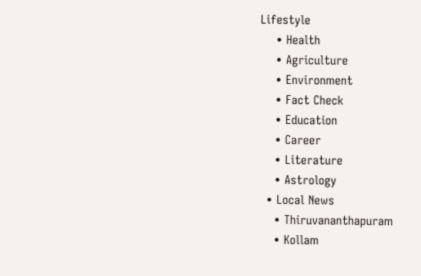Lifestyle
    • Health
    • Agriculture
    • Environment
    • Fact Check
    • Education
    • Career
    • Literature
    • Astrology
  • Local News
    • Thiruvananthapuram
    • Kollam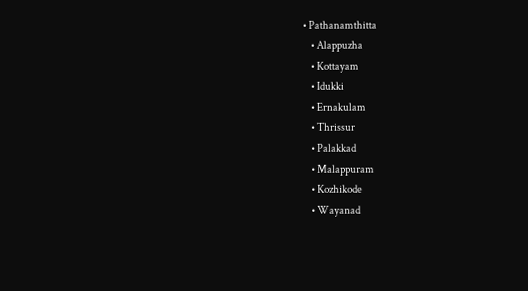• Pathanamthitta
    • Alappuzha
    • Kottayam
    • Idukki
    • Ernakulam
    • Thrissur
    • Palakkad
    • Malappuram
    • Kozhikode
    • Wayanad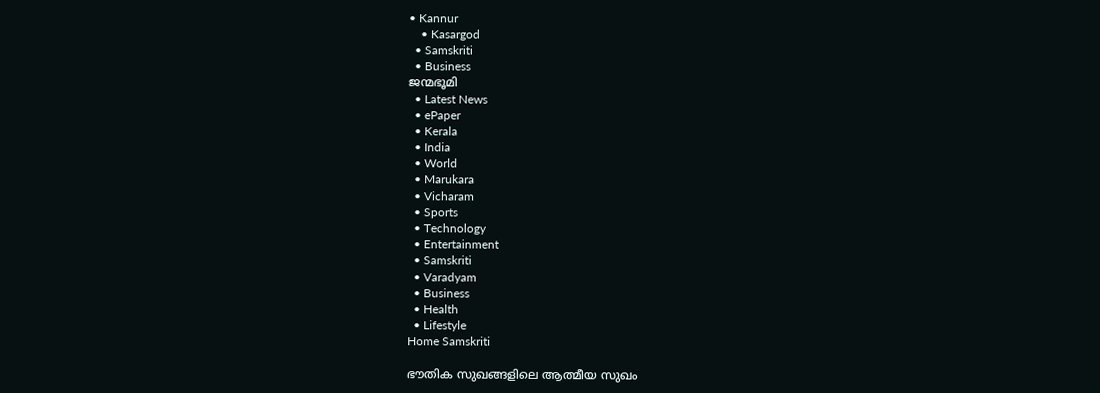• Kannur
    • Kasargod
  • Samskriti
  • Business
ജന്മഭൂമി
  • Latest News
  • ePaper
  • Kerala
  • India
  • World
  • Marukara
  • Vicharam
  • Sports
  • Technology
  • Entertainment
  • Samskriti
  • Varadyam
  • Business
  • Health
  • Lifestyle
Home Samskriti

ഭൗതിക സുഖങ്ങളിലെ ആത്മീയ സുഖം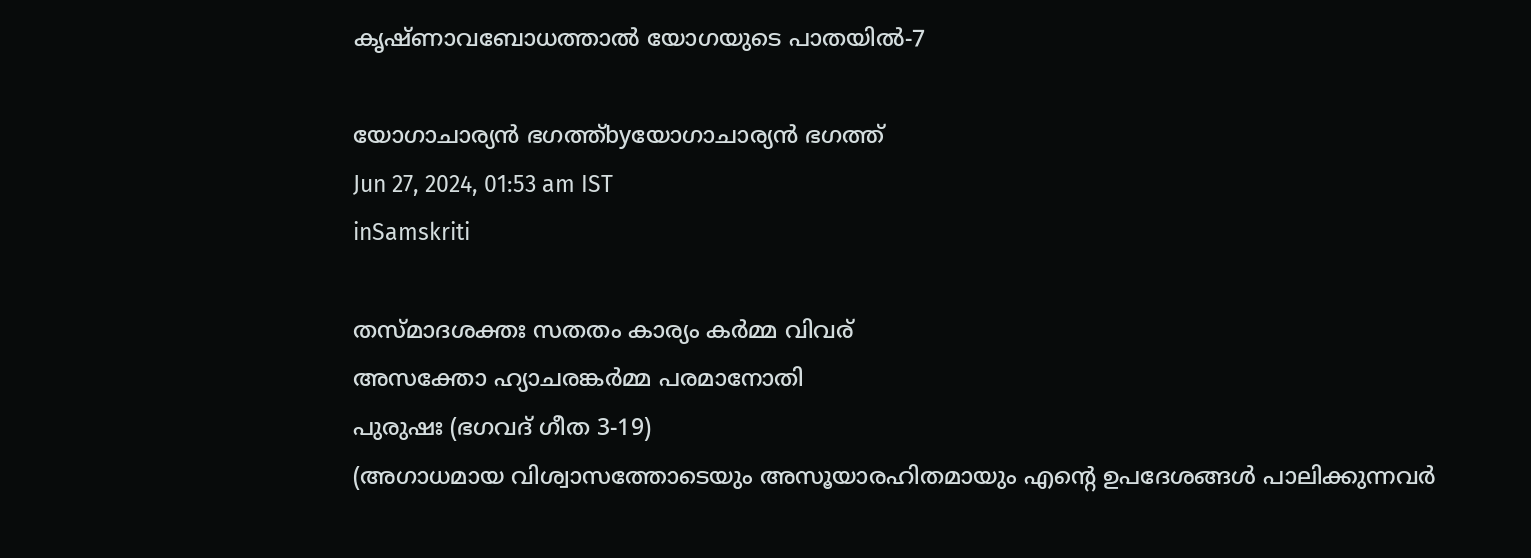കൃഷ്ണാവബോധത്താല്‍ യോഗയുടെ പാതയില്‍-7

യോഗാചാര്യന്‍ ഭഗത്ത്byയോഗാചാര്യന്‍ ഭഗത്ത്
Jun 27, 2024, 01:53 am IST
inSamskriti

തസ്മാദശക്തഃ സതതം കാര്യം കര്‍മ്മ വിവര്
അസക്തോ ഹ്യാചരങ്കര്‍മ്മ പരമാനോതി
പുരുഷഃ (ഭഗവദ് ഗീത 3-19)
(അഗാധമായ വിശ്വാസത്തോടെയും അസൂയാരഹിതമായും എന്റെ ഉപദേശങ്ങള്‍ പാലിക്കുന്നവര്‍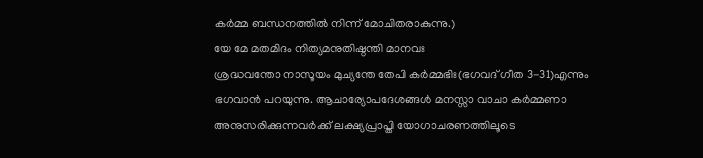കര്‍മ്മ ബന്ധനത്തില്‍ നിന്ന് മോചിതരാകുന്നു.)
യേ മേ മതമിദം നിത്യമനുതിഷ്ഠന്തി മാനവഃ
ശ്രദ്ധവന്തോ നാസൂയം മുച്യന്തേ തേപി കര്‍മ്മഭിഃ(ഭഗവദ് ഗീത 3-31)എന്നും ഭഗവാന്‍ പറയുന്നു. ആചാര്യോപദേശങ്ങള്‍ മനസ്സാ വാചാ കര്‍മ്മണാ അനുസരിക്കുന്നവര്‍ക്ക് ലക്ഷ്യപ്രാപ്തി യോഗാചരണത്തിലൂടെ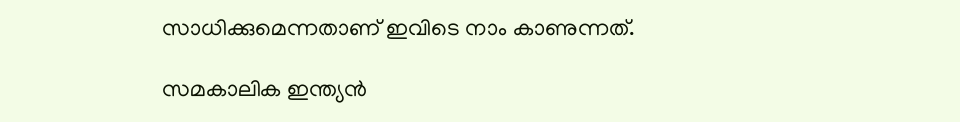സാധിക്കുമെന്നതാണ് ഇവിടെ നാം കാണുന്നത്.

സമകാലിക ഇന്ത്യന്‍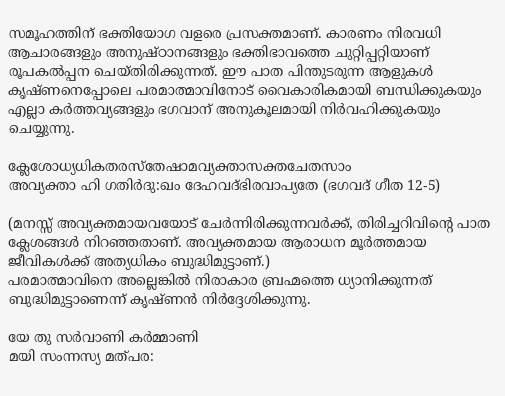സമൂഹത്തിന് ഭക്തിയോഗ വളരെ പ്രസക്തമാണ്. കാരണം നിരവധി ആചാരങ്ങളും അനുഷ്ഠാനങ്ങളും ഭക്തിഭാവത്തെ ചുറ്റിപ്പറ്റിയാണ് രൂപകല്‍പ്പന ചെയ്തിരിക്കുന്നത്. ഈ പാത പിന്തുടരുന്ന ആളുകള്‍ കൃഷ്ണനെപ്പോലെ പരമാത്മാവിനോട് വൈകാരികമായി ബന്ധിക്കുകയും എല്ലാ കര്‍ത്തവ്യങ്ങളും ഭഗവാന് അനുകൂലമായി നിര്‍വഹിക്കുകയും ചെയ്യുന്നു.

ക്ലേശോധ്യധികതരസ്‌തേഷാമവ്യക്താസക്തചേതസാം
അവ്യക്താ ഹി ഗതിര്‍ദു:ഖം ദേഹവദ്ഭിരവാപ്യതേ (ഭഗവദ് ഗീത 12-5)

(മനസ്സ് അവ്യക്തമായവയോട് ചേര്‍ന്നിരിക്കുന്നവര്‍ക്ക്, തിരിച്ചറിവിന്റെ പാത ക്ലേശങ്ങള്‍ നിറഞ്ഞതാണ്. അവ്യക്തമായ ആരാധന മൂര്‍ത്തമായ ജീവികള്‍ക്ക് അത്യധികം ബുദ്ധിമുട്ടാണ്.)
പരമാത്മാവിനെ അല്ലെങ്കില്‍ നിരാകാര ബ്രഹ്മത്തെ ധ്യാനിക്കുന്നത് ബുദ്ധിമുട്ടാണെന്ന് കൃഷ്ണന്‍ നിര്‍ദ്ദേശിക്കുന്നു.

യേ തു സര്‍വാണി കര്‍മ്മാണി
മയി സംന്നസ്യ മത്പര: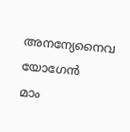അനന്യേനൈവ യോഗേന്‍
മാം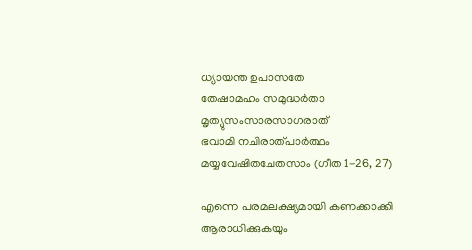ധ്യായന്ത ഉപാസതേ
തേഷാമഹം സമുദ്ധര്‍താ
മൃത്യുസംസാരസാഗരാത്
ഭവാമി നചിരാത്പാര്‍ത്ഥം
മയ്യവേഷിതചേതസാം (ഗീത 1-26, 27)

എന്നെ പരമലക്ഷ്യമായി കണക്കാക്കി ആരാധിക്കുകയും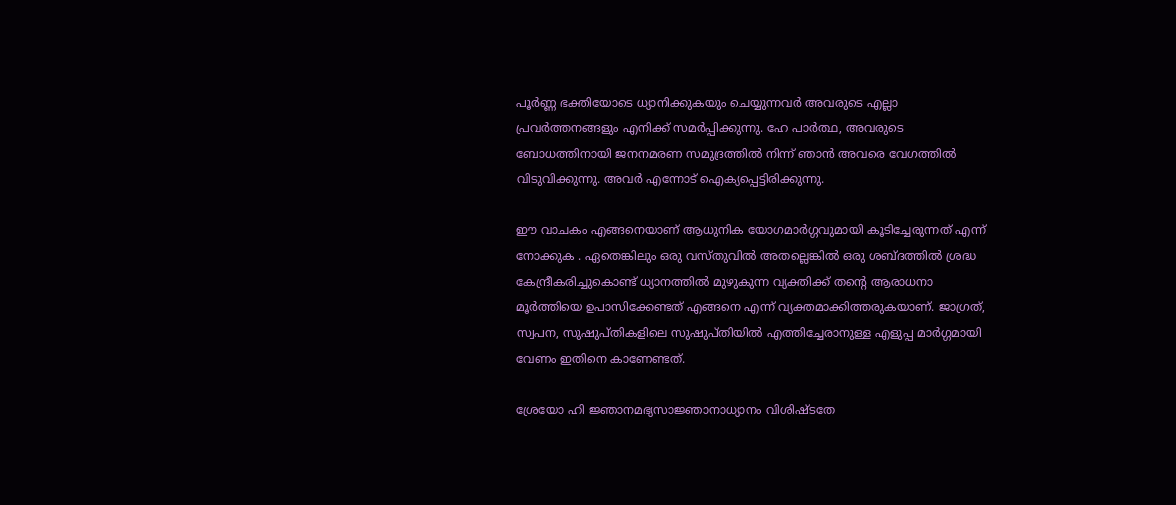പൂര്‍ണ്ണ ഭക്തിയോടെ ധ്യാനിക്കുകയും ചെയ്യുന്നവര്‍ അവരുടെ എല്ലാ പ്രവര്‍ത്തനങ്ങളും എനിക്ക് സമര്‍പ്പിക്കുന്നു. ഹേ പാര്‍ത്ഥ, അവരുടെ ബോധത്തിനായി ജനനമരണ സമുദ്രത്തില്‍ നിന്ന് ഞാന്‍ അവരെ വേഗത്തില്‍ വിടുവിക്കുന്നു. അവര്‍ എന്നോട് ഐക്യപ്പെട്ടിരിക്കുന്നു.

ഈ വാചകം എങ്ങനെയാണ് ആധുനിക യോഗമാര്‍ഗ്ഗവുമായി കൂടിച്ചേരുന്നത് എന്ന് നോക്കുക . ഏതെങ്കിലും ഒരു വസ്തുവില്‍ അതല്ലെങ്കില്‍ ഒരു ശബ്ദത്തില്‍ ശ്രദ്ധ കേന്ദ്രീകരിച്ചുകൊണ്ട് ധ്യാനത്തില്‍ മുഴുകുന്ന വ്യക്തിക്ക് തന്റെ ആരാധനാ മൂര്‍ത്തിയെ ഉപാസിക്കേണ്ടത് എങ്ങനെ എന്ന് വ്യക്തമാക്കിത്തരുകയാണ്. ജാഗ്രത്, സ്വപന, സുഷുപ്തികളിലെ സുഷുപ്തിയില്‍ എത്തിച്ചേരാനുള്ള എളുപ്പ മാര്‍ഗ്ഗമായി വേണം ഇതിനെ കാണേണ്ടത്.

ശ്രേയോ ഹി ജ്ഞാനമഭ്യസാജ്ഞാനാധ്യാനം വിശിഷ്ടതേ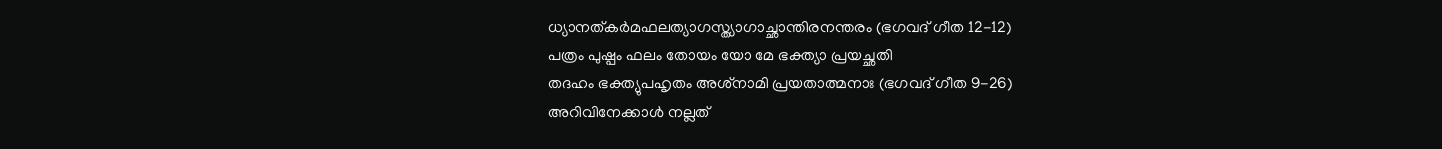ധ്യാനത്കര്‍മഫലത്യാഗസ്ത്യാഗാച്ഛാന്തിരനന്തരം (ഭഗവദ് ഗീത 12-12)
പത്രം പുഷ്പം ഫലം തോയം യോ മേ ഭക്ത്യാ പ്രയച്ഛതി
തദഹം ഭക്ത്യുപഹൃതം അശ്‌നാമി പ്രയതാത്മനാഃ (ഭഗവദ് ഗീത 9-26)
അറിവിനേക്കാള്‍ നല്ലത്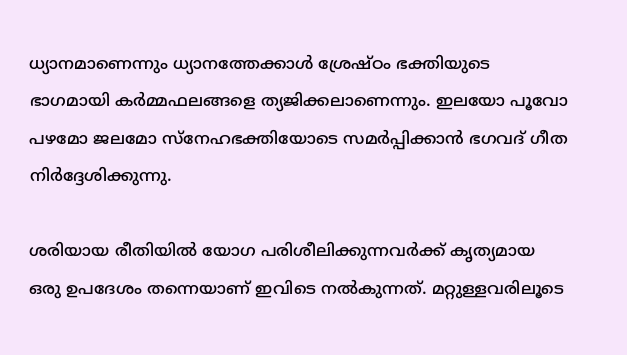ധ്യാനമാണെന്നും ധ്യാനത്തേക്കാള്‍ ശ്രേഷ്ഠം ഭക്തിയുടെ ഭാഗമായി കര്‍മ്മഫലങ്ങളെ ത്യജിക്കലാണെന്നും. ഇലയോ പൂവോ പഴമോ ജലമോ സ്നേഹഭക്തിയോടെ സമര്‍പ്പിക്കാന്‍ ഭഗവദ് ഗീത നിര്‍ദ്ദേശിക്കുന്നു.

ശരിയായ രീതിയില്‍ യോഗ പരിശീലിക്കുന്നവര്‍ക്ക് കൃത്യമായ ഒരു ഉപദേശം തന്നെയാണ് ഇവിടെ നല്‍കുന്നത്. മറ്റുള്ളവരിലൂടെ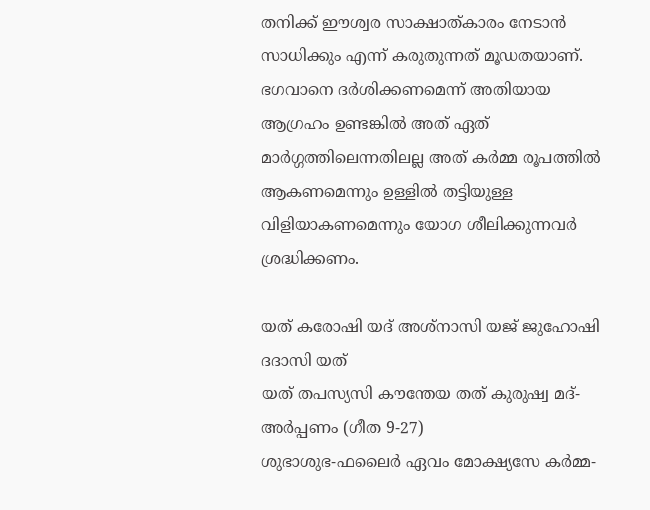തനിക്ക് ഈശ്വര സാക്ഷാത്കാരം നേടാന്‍ സാധിക്കും എന്ന് കരുതുന്നത് മൂഡതയാണ്. ഭഗവാനെ ദര്‍ശിക്കണമെന്ന് അതിയായ ആഗ്രഹം ഉണ്ടങ്കില്‍ അത് ഏത് മാര്‍ഗ്ഗത്തിലെന്നതിലല്ല അത് കര്‍മ്മ രൂപത്തില്‍ ആകണമെന്നും ഉള്ളില്‍ തട്ടിയുള്ള വിളിയാകണമെന്നും യോഗ ശീലിക്കുന്നവര്‍ ശ്രദ്ധിക്കണം.

യത് കരോഷി യദ് അശ്‌നാസി യജ് ജുഹോഷി ദദാസി യത്
യത് തപസ്യസി കൗന്തേയ തത് കുരുഷ്വ മദ്-അര്‍പ്പണം (ഗീത 9-27)
ശുഭാശുഭ-ഫലൈര്‍ ഏവം മോക്ഷ്യസേ കര്‍മ്മ-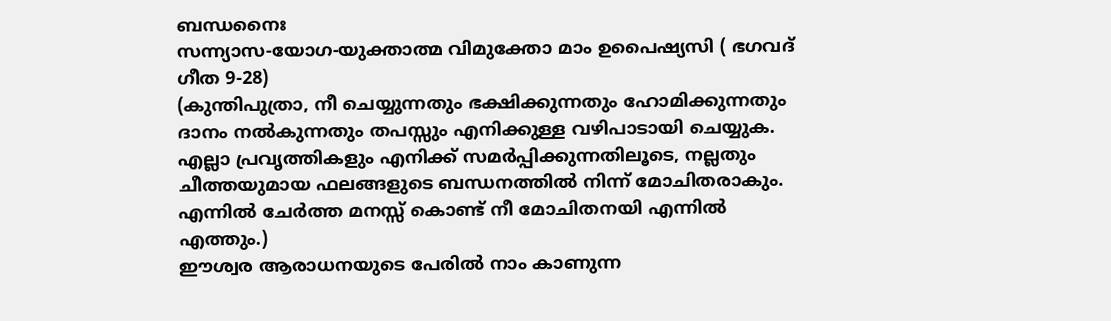ബന്ധനൈഃ
സന്ന്യാസ-യോഗ-യുക്താത്മ വിമുക്തോ മാം ഉപൈഷ്യസി ( ഭഗവദ് ഗീത 9-28)
(കുന്തിപുത്രാ, നീ ചെയ്യുന്നതും ഭക്ഷിക്കുന്നതും ഹോമിക്കുന്നതും ദാനം നല്‍കുന്നതും തപസ്സും എനിക്കുള്ള വഴിപാടായി ചെയ്യുക. എല്ലാ പ്രവൃത്തികളും എനിക്ക് സമര്‍പ്പിക്കുന്നതിലൂടെ, നല്ലതും ചീത്തയുമായ ഫലങ്ങളുടെ ബന്ധനത്തില്‍ നിന്ന് മോചിതരാകും. എന്നില്‍ ചേര്‍ത്ത മനസ്സ് കൊണ്ട് നീ മോചിതനയി എന്നില്‍ എത്തും.)
ഈശ്വര ആരാധനയുടെ പേരില്‍ നാം കാണുന്ന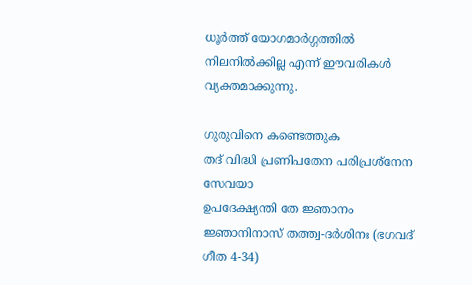ധൂര്‍ത്ത് യോഗമാര്‍ഗ്ഗത്തില്‍ നിലനില്‍ക്കില്ല എന്ന് ഈവരികള്‍ വ്യക്തമാക്കുന്നു.

ഗുരുവിനെ കണ്ടെത്തുക
തദ് വിദ്ധി പ്രണിപതേന പരിപ്രശ്‌നേന സേവയാ
ഉപദേക്ഷ്യന്തി തേ ജ്ഞാനം ജ്ഞാനിനാസ് തത്ത്വ-ദര്‍ശിനഃ (ഭഗവദ് ഗീത 4-34)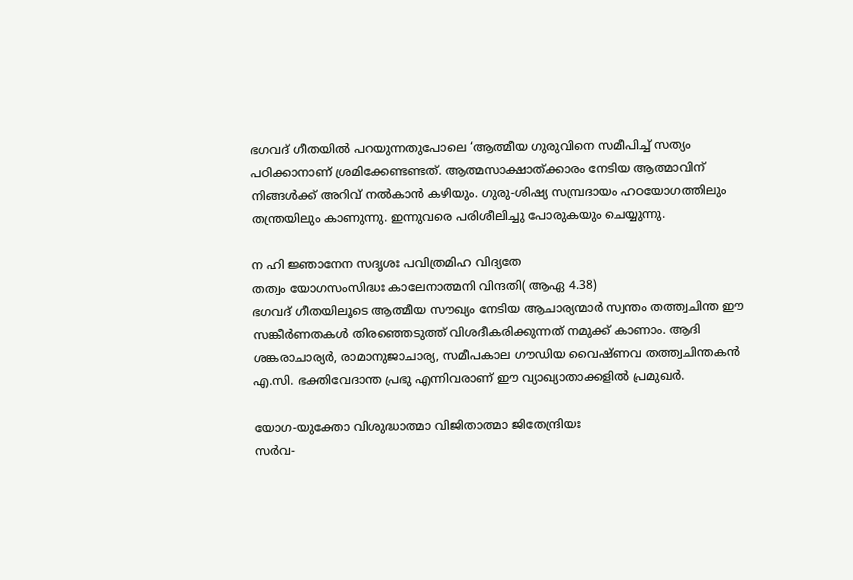ഭഗവദ് ഗീതയില്‍ പറയുന്നതുപോലെ ‘ആത്മീയ ഗുരുവിനെ സമീപിച്ച് സത്യം പഠിക്കാനാണ് ശ്രമിക്കേണ്ടണ്ടത്. ആത്മസാക്ഷാത്ക്കാരം നേടിയ ആത്മാവിന് നിങ്ങള്‍ക്ക് അറിവ് നല്‍കാന്‍ കഴിയും. ഗുരു-ശിഷ്യ സമ്പ്രദായം ഹഠയോഗത്തിലും തന്ത്രയിലും കാണുന്നു. ഇന്നുവരെ പരിശീലിച്ചു പോരുകയും ചെയ്യുന്നു.

ന ഹി ജ്ഞാനേന സദൃശഃ പവിത്രമിഹ വിദ്യതേ
തത്വം യോഗസംസിദ്ധഃ കാലേനാത്മനി വിന്ദതി( ആഏ 4.38)
ഭഗവദ് ഗീതയിലൂടെ ആത്മീയ സൗഖ്യം നേടിയ ആചാര്യന്മാര്‍ സ്വന്തം തത്ത്വചിന്ത ഈ സങ്കീര്‍ണതകള്‍ തിരഞ്ഞെടുത്ത് വിശദീകരിക്കുന്നത് നമുക്ക് കാണാം. ആദി ശങ്കരാചാര്യര്‍, രാമാനുജാചാര്യ, സമീപകാല ഗൗഡിയ വൈഷ്ണവ തത്ത്വചിന്തകന്‍ എ.സി. ഭക്തിവേദാന്ത പ്രഭു എന്നിവരാണ് ഈ വ്യാഖ്യാതാക്കളില്‍ പ്രമുഖര്‍.

യോഗ-യുക്തോ വിശുദ്ധാത്മാ വിജിതാത്മാ ജിതേന്ദ്രിയഃ
സര്‍വ-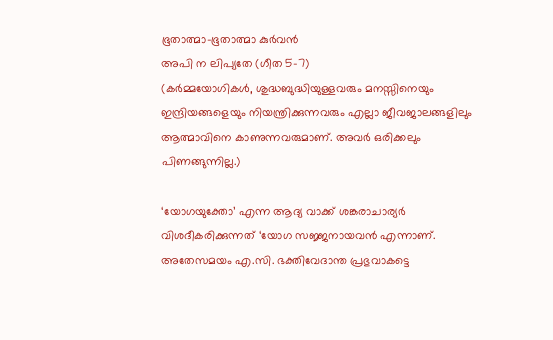ഭൂതാത്മാ-ഭൂതാത്മാ കുര്‍വന്‍
അപി ന ലിപ്യതേ (ഗീത 5-7)
(കര്‍മ്മയോഗികള്‍, ശുദ്ധബുദ്ധിയുള്ളവരും മനസ്സിനെയും ഇന്ദ്രിയങ്ങളെയും നിയന്ത്രിക്കുന്നവരും എല്ലാ ജീവജാലങ്ങളിലും ആത്മാവിനെ കാണുന്നവരുമാണ്. അവര്‍ ഒരിക്കലും പിണങ്ങുന്നില്ല.)

‘യോഗയുക്തോ’ എന്ന ആദ്യ വാക്ക് ശങ്കരാചാര്യര്‍ വിശദീകരിക്കുന്നത് ‘യോഗ സജ്ജനായവന്‍ എന്നാണ്. അതേസമയം എ.സി. ഭക്തിവേദാന്ത പ്രഭുവാകട്ടെ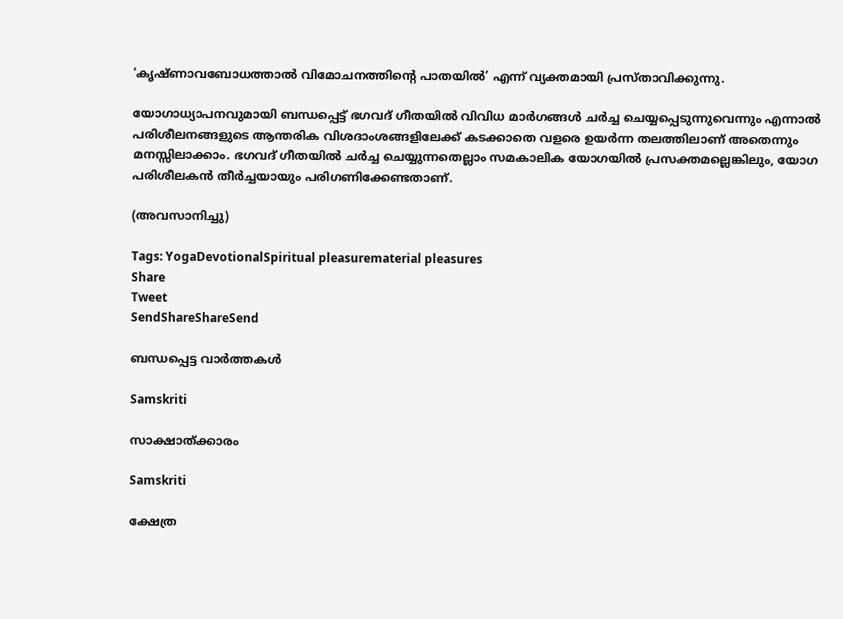‘കൃഷ്ണാവബോധത്താല്‍ വിമോചനത്തിന്റെ പാതയില്‍’ എന്ന് വ്യക്തമായി പ്രസ്താവിക്കുന്നു.

യോഗാധ്യാപനവുമായി ബന്ധപ്പെട്ട് ഭഗവദ് ഗീതയില്‍ വിവിധ മാര്‍ഗങ്ങള്‍ ചര്‍ച്ച ചെയ്യപ്പെടുന്നുവെന്നും എന്നാല്‍ പരിശീലനങ്ങളുടെ ആന്തരിക വിശദാംശങ്ങളിലേക്ക് കടക്കാതെ വളരെ ഉയര്‍ന്ന തലത്തിലാണ് അതെന്നും മനസ്സിലാക്കാം. ഭഗവദ് ഗീതയില്‍ ചര്‍ച്ച ചെയ്യുന്നതെല്ലാം സമകാലിക യോഗയില്‍ പ്രസക്തമല്ലെങ്കിലും, യോഗ പരിശീലകന്‍ തീര്‍ച്ചയായും പരിഗണിക്കേണ്ടതാണ്.

(അവസാനിച്ചു)

Tags: YogaDevotionalSpiritual pleasurematerial pleasures
Share
Tweet
SendShareShareSend

ബന്ധപ്പെട്ട വാര്‍ത്തകള്‍

Samskriti

സാക്ഷാത്ക്കാരം

Samskriti

ക്ഷേത്ര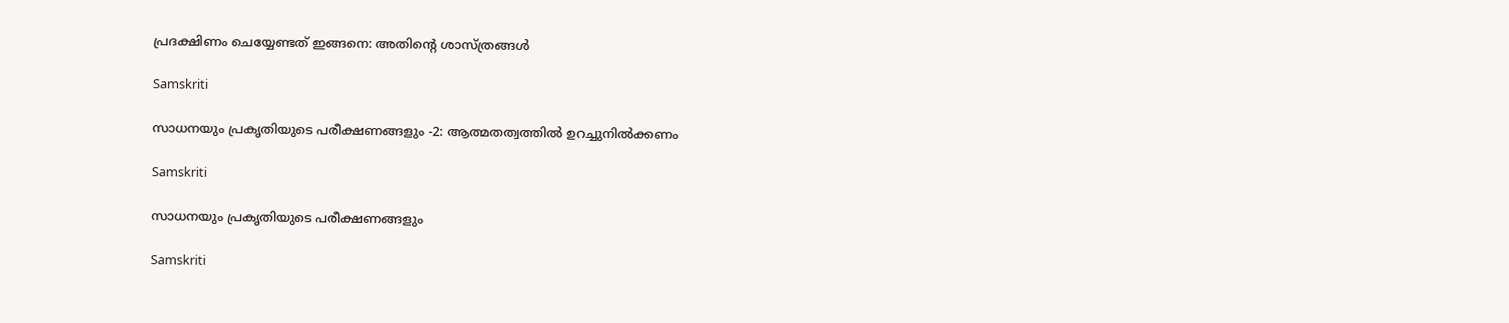പ്രദക്ഷിണം ചെയ്യേണ്ടത് ഇങ്ങനെ: അതിന്റെ ശാസ്ത്രങ്ങൾ

Samskriti

സാധനയും പ്രകൃതിയുടെ പരീക്ഷണങ്ങളും -2: ആത്മതത്വത്തില്‍ ഉറച്ചുനില്‍ക്കണം

Samskriti

സാധനയും പ്രകൃതിയുടെ പരീക്ഷണങ്ങളും

Samskriti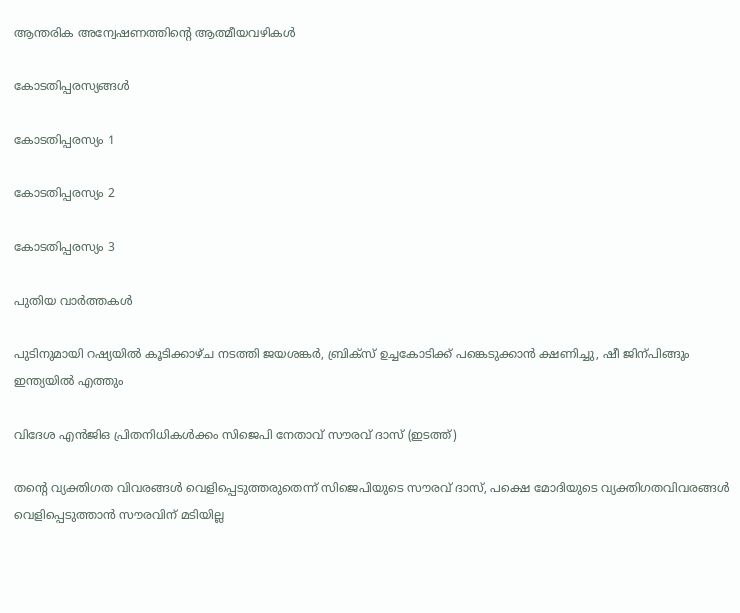ആന്തരിക അന്വേഷണത്തിന്റെ ആത്മീയവഴികള്‍

കോടതിപ്പരസ്യങ്ങള്‍

കോടതിപ്പരസ്യം 1

കോടതിപ്പരസ്യം 2

കോടതിപ്പരസ്യം 3

പുതിയ വാര്‍ത്തകള്‍

പുടിനുമായി റഷ്യയില്‍ കൂടിക്കാഴ്ച നടത്തി ജയശങ്കര്‍, ബ്രിക്സ് ഉച്ചകോടിക്ക് പങ്കെടുക്കാന്‍ ക്ഷണിച്ചു, ഷീ ജിന‍്പിങ്ങും ഇന്ത്യയില്‍ എത്തും

വിദേശ എന്‍ജിഒ പ്രിതനിധികള്‍ക്കം സിജെപി നേതാവ് സൗരവ് ദാസ് (ഇടത്ത്)

തന്റെ വ്യക്തിഗത വിവരങ്ങള്‍ വെളിപ്പെടുത്തരുതെന്ന് സിജെപിയുടെ സൗരവ് ദാസ്, പക്ഷെ മോദിയുടെ വ്യക്തിഗതവിവരങ്ങള്‍ വെളിപ്പെടുത്താന്‍ സൗരവിന് മടിയില്ല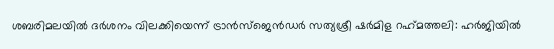ശബരിമലയില്‍ ദര്‍ശനം വിലക്കിയെന്ന് ട്രാന്‍സ്ജെന്‍ഡര്‍ സത്യശ്രീ ഷര്‍മിള റഹ്‌മത്തലി: ഹര്‍ജിയില്‍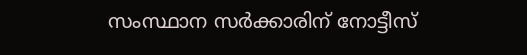സംസ്ഥാന സര്‍ക്കാരിന് നോട്ടീസ്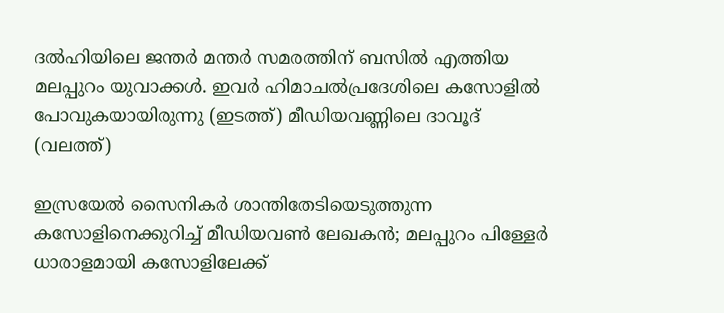ദല്‍ഹിയിലെ ജന്തര്‍ മന്തര്‍ സമരത്തിന് ബസില്‍ എത്തിയ മലപ്പുറം യുവാക്കള്‍. ഇവര്‍ ഹിമാചല്‍പ്രദേശിലെ കസോളില്‍ പോവുകയായിരുന്നു (ഇടത്ത്) മീഡിയവണ്ണിലെ ദാവൂദ് (വലത്ത്)

ഇസ്രയേല്‍ സൈനികര്‍ ശാന്തിതേടിയെടുത്തുന്ന കസോളിനെക്കുറിച്ച് മീഡിയവണ്‍ ലേഖകന്‍; മലപ്പുറം പിള്ളേര്‍ ധാരാളമായി കസോളിലേക്ക്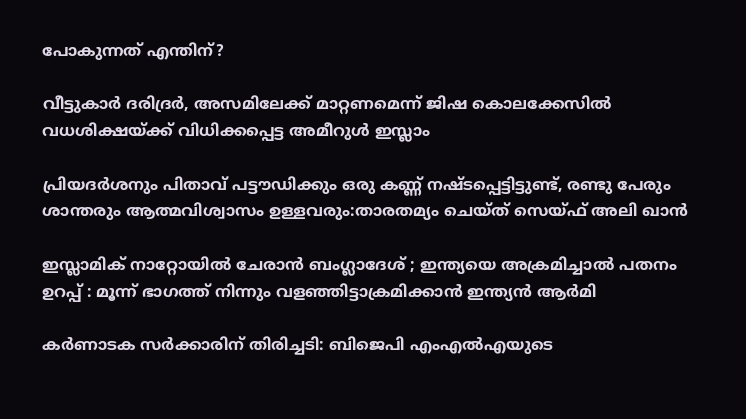പോകുന്നത് എന്തിന്?

വീട്ടുകാര്‍ ദരിദ്രര്‍, അസമിലേക്ക് മാറ്റണമെന്ന് ജിഷ കൊലക്കേസില്‍ വധശിക്ഷയ്‌ക്ക് വിധിക്കപ്പെട്ട അമീറുള്‍ ഇസ്ലാം

പ്രിയദര്‍ശനും പിതാവ് പട്ടൗഡിക്കും ഒരു കണ്ണ് നഷ്ടപ്പെട്ടിട്ടുണ്ട്, രണ്ടു പേരും ശാന്തരും ആത്മവിശ്വാസം ഉള്ളവരും:താരതമ്യം ചെയ്ത് സെയ്ഫ് അലി ഖാൻ

ഇസ്ലാമിക് നാറ്റോയിൽ ചേരാൻ ബംഗ്ലാദേശ് ; ഇന്ത്യയെ അക്രമിച്ചാൽ പതനം ഉറപ്പ് : മൂന്ന് ഭാഗത്ത് നിന്നും വളഞ്ഞിട്ടാക്രമിക്കാൻ ഇന്ത്യൻ ആർമി

കര്‍ണാടക സര്‍ക്കാരിന് തിരിച്ചടി: ബിജെപി എംഎല്‍എയുടെ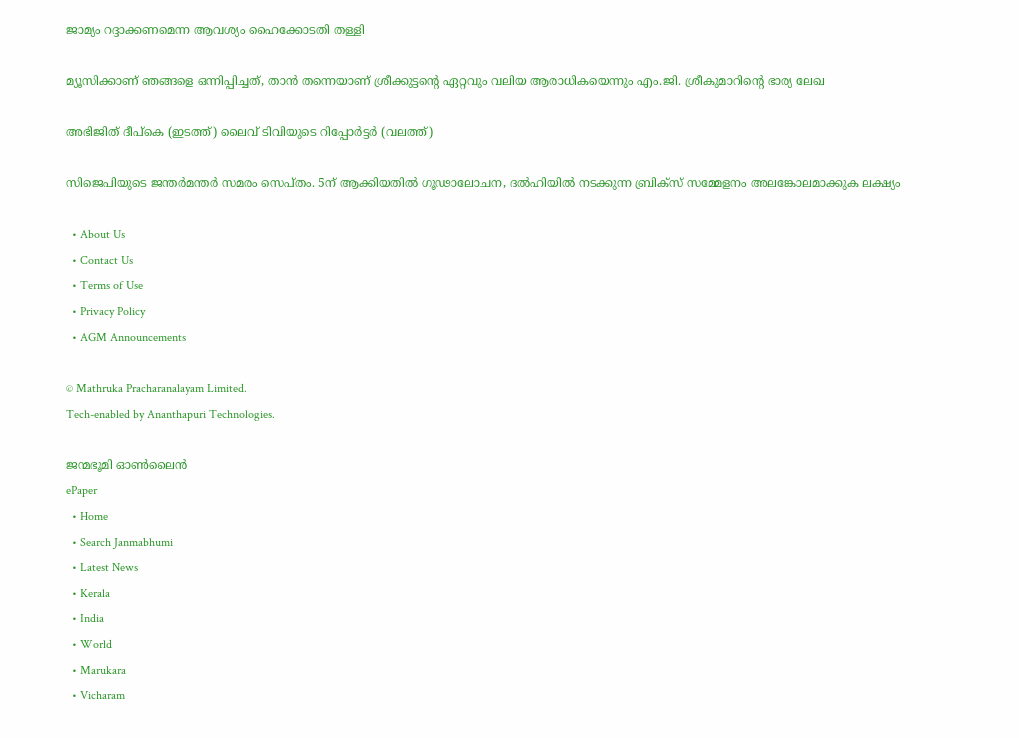ജാമ്യം റദ്ദാക്കണമെന്ന ആവശ്യം ഹൈക്കോടതി തള്ളി

മ്യൂസിക്കാണ് ഞങ്ങളെ ഒന്നിപ്പിച്ചത്, താൻ തന്നെയാണ് ശ്രീക്കുട്ടന്റെ ഏറ്റവും വലിയ ആരാധികയെന്നും എം.ജി. ശ്രീകുമാറിന്റെ ഭാര്യ ലേഖ

അഭിജിത് ദീപ്കെ (ഇടത്ത്) ലൈവ് ടിവിയുടെ റിപ്പോര്‍ട്ടര്‍ (വലത്ത്)

സിജെപിയുടെ ജന്തര്‍മന്തര്‍ സമരം സെപ്തം. 5ന് ആക്കിയതില്‍ ഗൂഢാലോചന, ദല്‍ഹിയില്‍ നടക്കുന്ന ബ്രിക്സ് സമ്മേളനം അലങ്കോലമാക്കുക ലക്ഷ്യം

  • About Us
  • Contact Us
  • Terms of Use
  • Privacy Policy
  • AGM Announcements

© Mathruka Pracharanalayam Limited.
Tech-enabled by Ananthapuri Technologies.

ജന്മഭൂമി ഓണ്‍ലൈന്‍
ePaper
  • Home
  • Search Janmabhumi
  • Latest News
  • Kerala
  • India
  • World
  • Marukara
  • Vicharam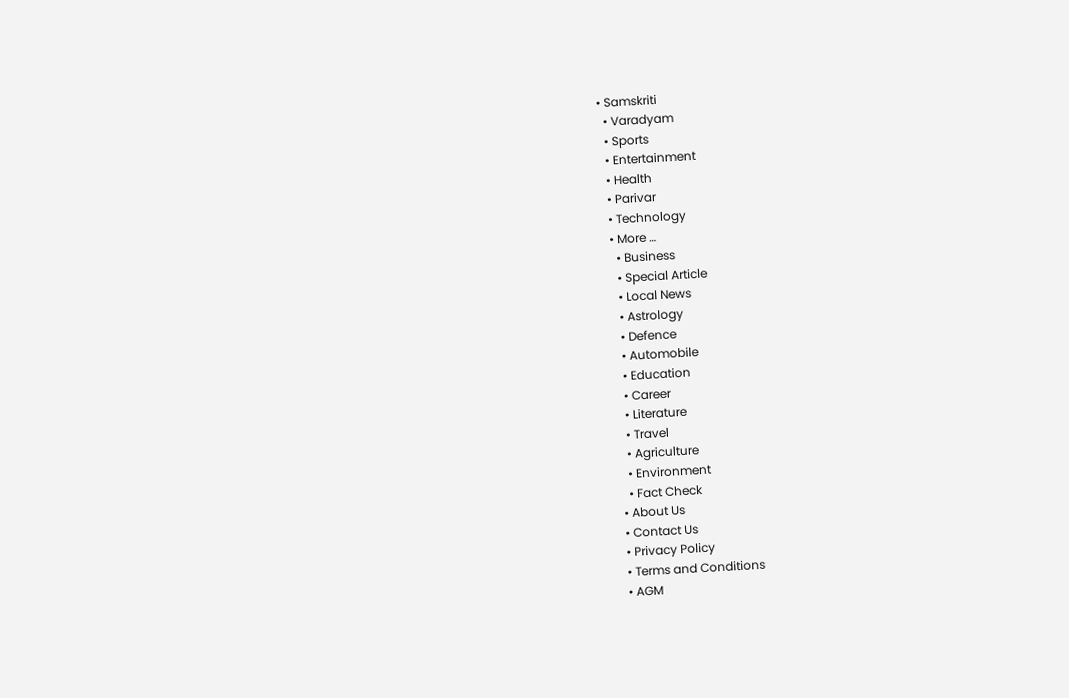• Samskriti
  • Varadyam
  • Sports
  • Entertainment
  • Health
  • Parivar
  • Technology
  • More …
    • Business
    • Special Article
    • Local News
    • Astrology
    • Defence
    • Automobile
    • Education
    • Career
    • Literature
    • Travel
    • Agriculture
    • Environment
    • Fact Check
  • About Us
  • Contact Us
  • Privacy Policy
  • Terms and Conditions
  • AGM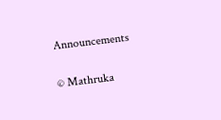Announcements

© Mathruka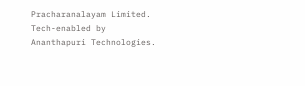Pracharanalayam Limited.
Tech-enabled by Ananthapuri Technologies.